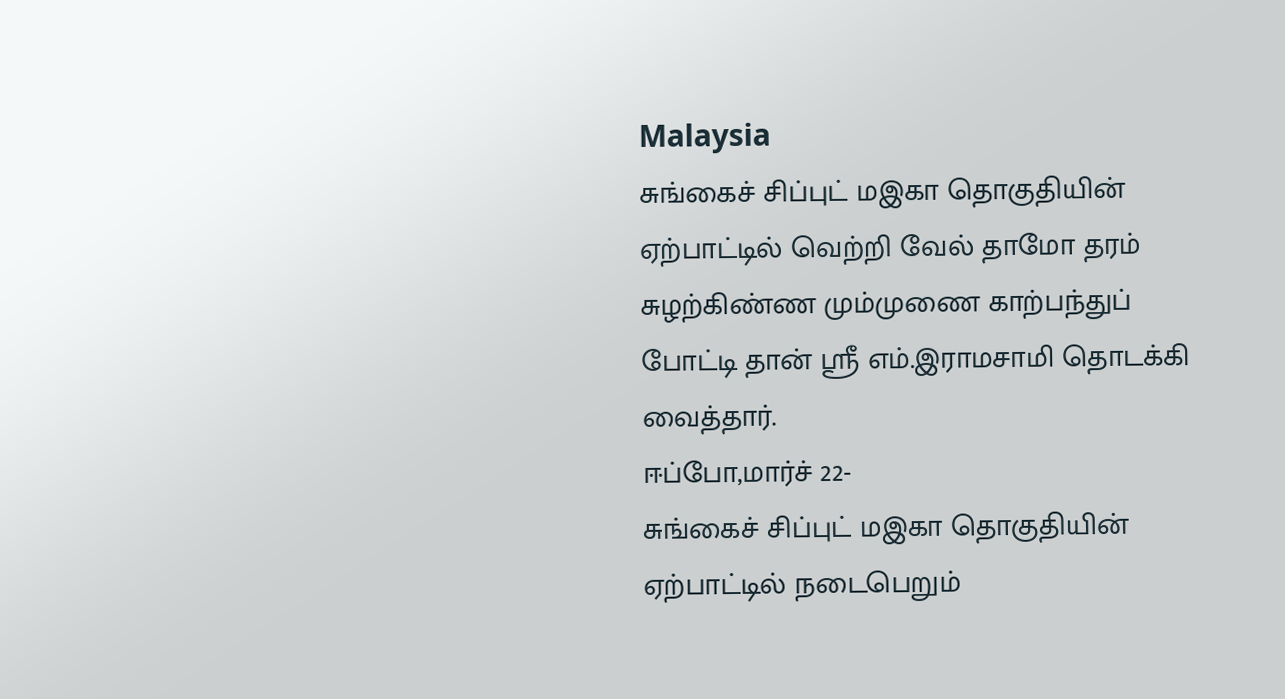Malaysia
சுங்கைச் சிப்புட் மஇகா தொகுதியின் ஏற்பாட்டில் வெற்றி வேல் தாமோ தரம் சுழற்கிண்ண மும்முணை காற்பந்துப் போட்டி தான் ஸ்ரீ எம்.இராமசாமி தொடக்கி வைத்தார்.
ஈப்போ,மார்ச் 22-
சுங்கைச் சிப்புட் மஇகா தொகுதியின் ஏற்பாட்டில் நடைபெறும்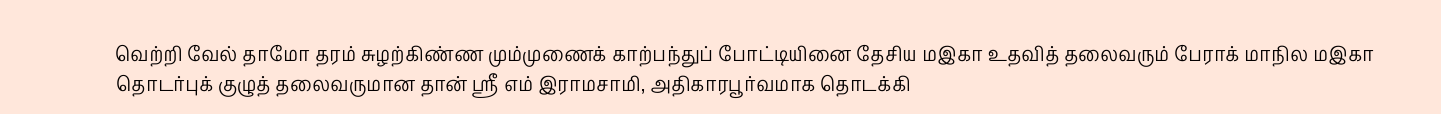வெற்றி வேல் தாமோ தரம் சுழற்கிண்ண மும்முணைக் காற்பந்துப் போட்டியினை தேசிய மஇகா உதவித் தலைவரும் பேராக் மாநில மஇகா தொடர்புக் குழுத் தலைவருமான தான் ஸ்ரீ எம் இராமசாமி, அதிகாரபூர்வமாக தொடக்கி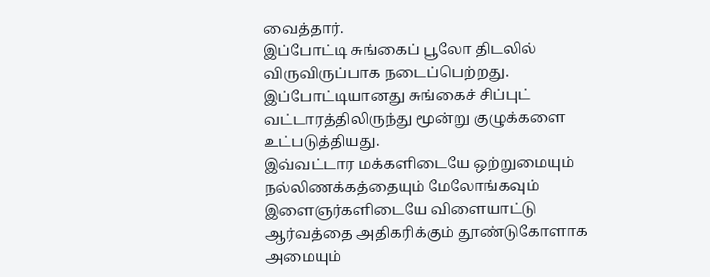வைத்தார்.
இப்போட்டி சுங்கைப் பூலோ திடலில் விருவிருப்பாக நடைப்பெற்றது.
இப்போட்டியானது சுங்கைச் சிப்புட் வட்டாரத்திலிருந்து மூன்று குழுக்களை உட்படுத்தியது.
இவ்வட்டார மக்களிடையே ஒற்றுமையும் நல்லிணக்கத்தையும் மேலோங்கவும் இளைஞர்களிடையே விளையாட்டு ஆர்வத்தை அதிகரிக்கும் தூண்டுகோளாக அமையும்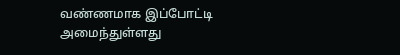வண்ணமாக இப்போட்டி அமைந்துள்ளது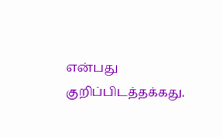என்பது குறிப்பிடத்தக்கது.